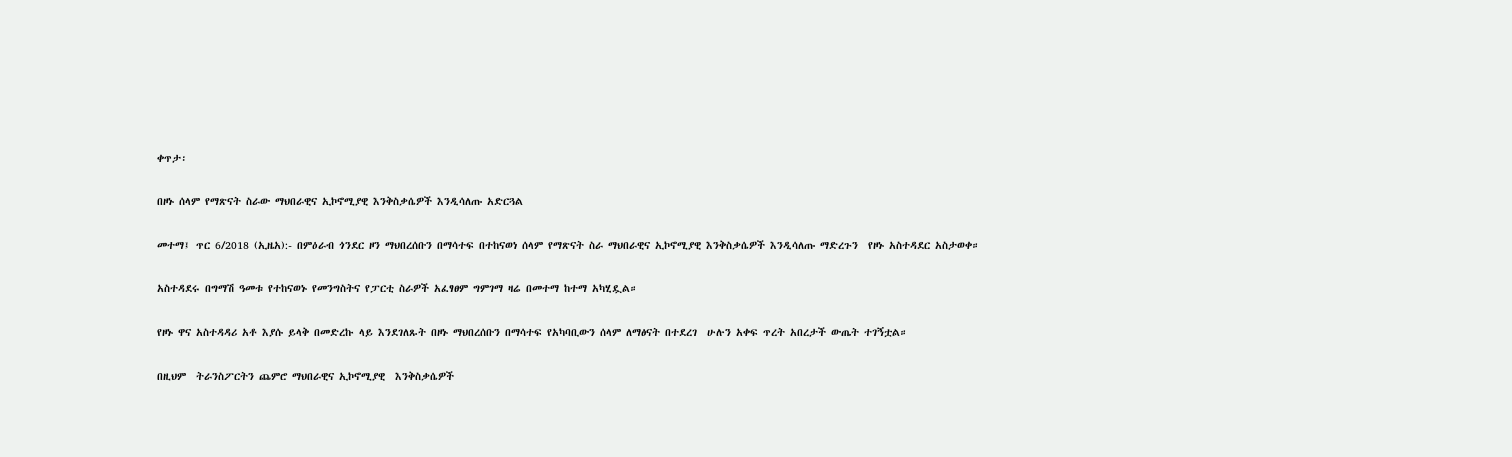ቀጥታ፡

በዞኑ ሰላም የማጽናት ስራው ማህበራዊና ኢኮኖሚያዊ እንቅስቃሴዎች እንዲሳለጡ አድርጓል

መተማ፤ ጥር 6/2018 (ኢዜአ):- በምዕራብ ጎንደር ዞን ማህበረሰቡን በማሳተፍ በተከናወነ ሰላም የማጽናት ስራ ማህበራዊና ኢኮኖሚያዊ እንቅስቃሴዎች እንዲሳለጡ ማድረጉን  የዞኑ አስተዳደር አስታወቀ።

አስተዳደሩ በግማሽ ዓመቱ የተከናወኑ የመንግስትና የፓርቲ ስራዎች አፈፃፀም ግምገማ ዛሬ በመተማ ከተማ አካሂዷል።

የዞኑ ዋና አስተዳዳሪ አቶ እያሱ ይላቅ በመድረኩ ላይ እንደገለጹት በዞኑ ማህበረሰቡን በማሳተፍ የአካባቢውን ሰላም ለማፅናት በተደረገ  ሁሉን አቀፍ ጥረት አበረታች ውጤት ተገኝቷል።

በዚህም  ትራንስፖርትን ጨምሮ ማህበራዊና ኢኮኖሚያዊ  እንቅስቃሴዎች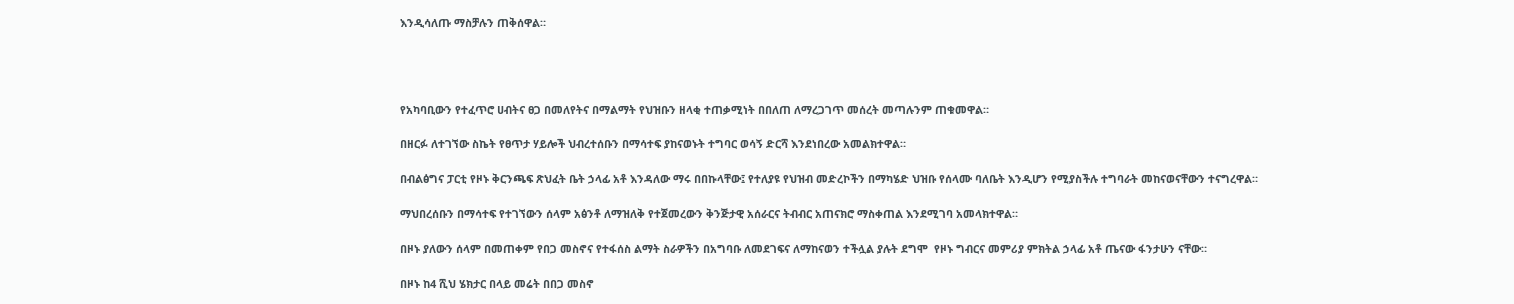እንዲሳለጡ ማስቻሉን ጠቅሰዋል።




የአካባቢውን የተፈጥሮ ሀብትና ፀጋ በመለየትና በማልማት የህዝቡን ዘላቂ ተጠቃሚነት በበለጠ ለማረጋገጥ መሰረት መጣሉንም ጠቁመዋል።

በዘርፉ ለተገኘው ስኬት የፀጥታ ሃይሎች ህብረተሰቡን በማሳተፍ ያከናወኑት ተግባር ወሳኝ ድርሻ እንደነበረው አመልክተዋል።

በብልፅግና ፓርቲ የዞኑ ቅርንጫፍ ጽህፈት ቤት ኃላፊ አቶ እንዳለው ማሩ በበኩላቸው፤ የተለያዩ የህዝብ መድረኮችን በማካሄድ ህዝቡ የሰላሙ ባለቤት እንዲሆን የሚያስችሉ ተግባራት መከናወናቸውን ተናግረዋል።

ማህበረሰቡን በማሳተፍ የተገኘውን ሰላም አፅንቶ ለማዝለቅ የተጀመረውን ቅንጅታዊ አሰራርና ትብብር አጠናክሮ ማስቀጠል እንደሚገባ አመላክተዋል።

በዞኑ ያለውን ሰላም በመጠቀም የበጋ መስኖና የተፋሰስ ልማት ስራዎችን በአግባቡ ለመደገፍና ለማከናወን ተችሏል ያሉት ደግሞ  የዞኑ ግብርና መምሪያ ምክትል ኃላፊ አቶ ጤናው ፋንታሁን ናቸው።

በዞኑ ከ4 ሺህ ሄክታር በላይ መሬት በበጋ መስኖ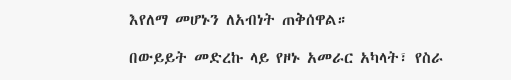እየለማ መሆኑን ለአብነት ጠቅሰዋል።

በውይይት መድረኩ ላይ የዞኑ አመራር አካላት፣ የስራ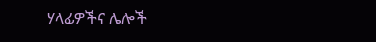ሃላፊዎችና ሌሎች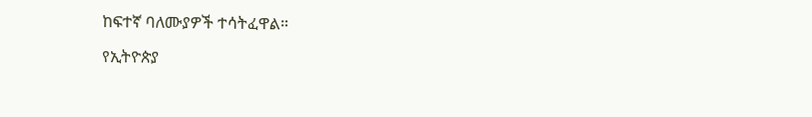ከፍተኛ ባለሙያዎች ተሳትፈዋል።

የኢትዮጵያ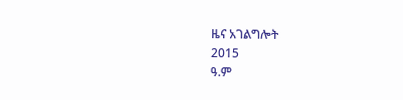ዜና አገልግሎት
2015
ዓ.ም